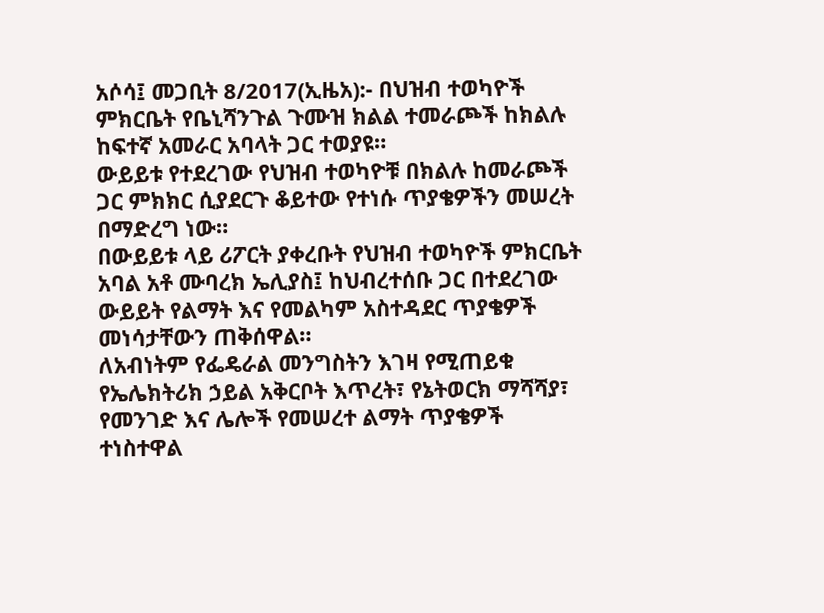አሶሳ፤ መጋቢት 8/2017(ኢዜአ):- በህዝብ ተወካዮች ምክርቤት የቤኒሻንጉል ጉሙዝ ክልል ተመራጮች ከክልሉ ከፍተኛ አመራር አባላት ጋር ተወያዩ።
ውይይቱ የተደረገው የህዝብ ተወካዮቹ በክልሉ ከመራጮች ጋር ምክክር ሲያደርጉ ቆይተው የተነሱ ጥያቄዎችን መሠረት በማድረግ ነው።
በውይይቱ ላይ ሪፖርት ያቀረቡት የህዝብ ተወካዮች ምክርቤት አባል አቶ ሙባረክ ኤሊያስ፤ ከህብረተሰቡ ጋር በተደረገው ውይይት የልማት እና የመልካም አስተዳደር ጥያቄዎች መነሳታቸውን ጠቅሰዋል።
ለአብነትም የፌዴራል መንግስትን እገዛ የሚጠይቁ የኤሌክትሪክ ኃይል አቅርቦት እጥረት፣ የኔትወርክ ማሻሻያ፣ የመንገድ እና ሌሎች የመሠረተ ልማት ጥያቄዎች ተነስተዋል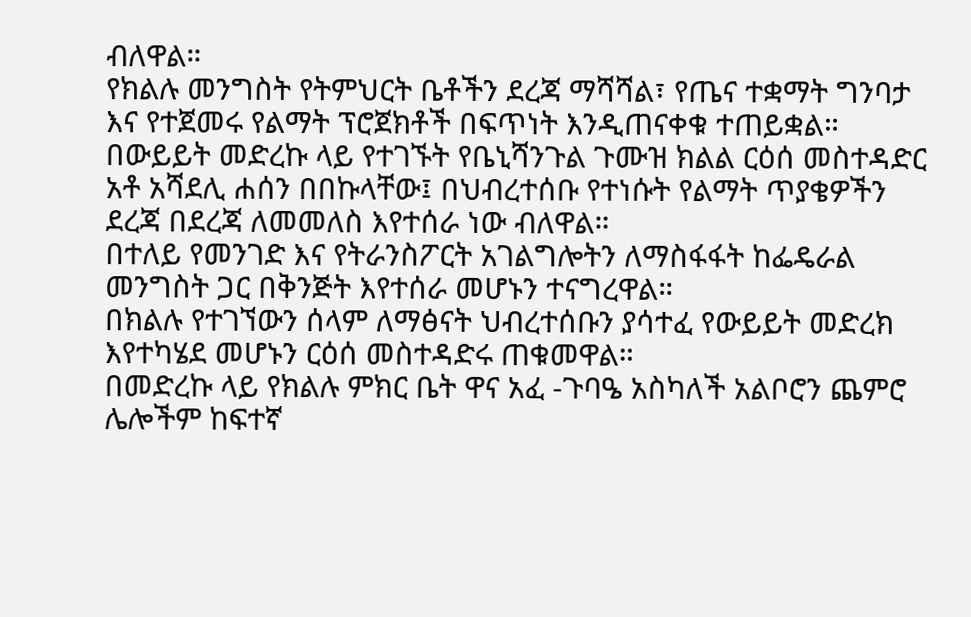ብለዋል።
የክልሉ መንግስት የትምህርት ቤቶችን ደረጃ ማሻሻል፣ የጤና ተቋማት ግንባታ እና የተጀመሩ የልማት ፕሮጀክቶች በፍጥነት እንዲጠናቀቁ ተጠይቋል።
በውይይት መድረኩ ላይ የተገኙት የቤኒሻንጉል ጉሙዝ ክልል ርዕሰ መስተዳድር አቶ አሻደሊ ሐሰን በበኩላቸው፤ በህብረተሰቡ የተነሱት የልማት ጥያቄዎችን ደረጃ በደረጃ ለመመለስ እየተሰራ ነው ብለዋል።
በተለይ የመንገድ እና የትራንስፖርት አገልግሎትን ለማስፋፋት ከፌዴራል መንግስት ጋር በቅንጅት እየተሰራ መሆኑን ተናግረዋል።
በክልሉ የተገኘውን ሰላም ለማፅናት ህብረተሰቡን ያሳተፈ የውይይት መድረክ እየተካሄደ መሆኑን ርዕሰ መስተዳድሩ ጠቁመዋል።
በመድረኩ ላይ የክልሉ ምክር ቤት ዋና አፈ -ጉባዔ አስካለች አልቦሮን ጨምሮ ሌሎችም ከፍተኛ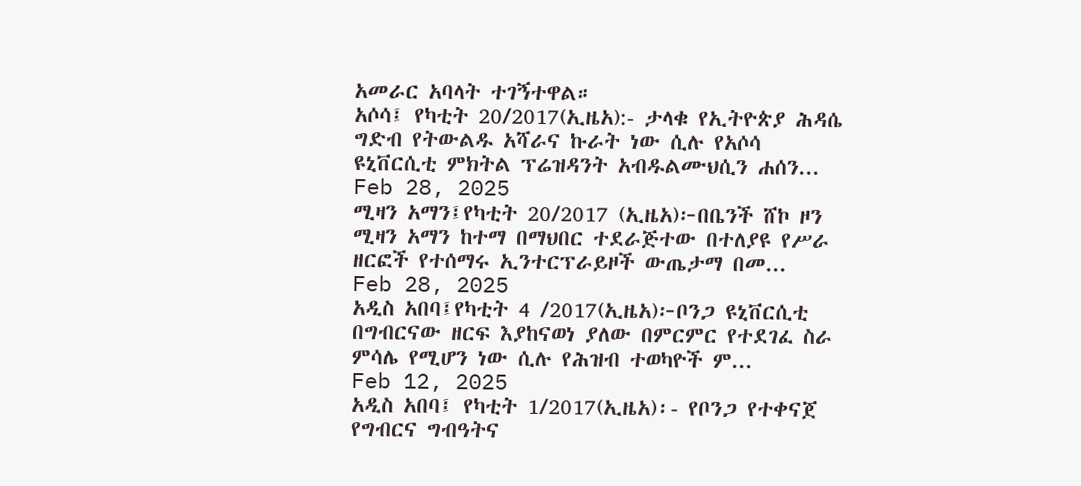አመራር አባላት ተገኝተዋል።
አሶሳ፤ የካቲት 20/2017(ኢዜአ):- ታላቁ የኢትዮጵያ ሕዳሴ ግድብ የትውልዱ አሻራና ኩራት ነው ሲሉ የአሶሳ ዩኒቨርሲቲ ምክትል ፕሬዝዳንት አብዱልሙህሲን ሐሰን...
Feb 28, 2025
ሚዛን አማን፤የካቲት 20/2017 (ኢዜአ)፦በቤንች ሸኮ ዞን ሚዛን አማን ከተማ በማህበር ተደራጅተው በተለያዩ የሥራ ዘርፎች የተሰማሩ ኢንተርፕራይዞች ውጤታማ በመ...
Feb 28, 2025
አዲስ አበባ፤የካቲት 4 /2017(ኢዜአ)፦ቦንጋ ዩኒቨርሲቲ በግብርናው ዘርፍ እያከናወነ ያለው በምርምር የተደገፈ ስራ ምሳሌ የሚሆን ነው ሲሉ የሕዝብ ተወካዮች ም...
Feb 12, 2025
አዲስ አበባ፤ የካቲት 1/2017(ኢዜአ)፡- የቦንጋ የተቀናጀ የግብርና ግብዓትና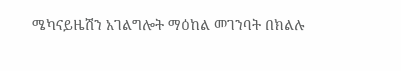ሜካናይዜሽን አገልግሎት ማዕከል መገንባት በክልሉ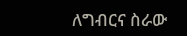ለግብርና ስራው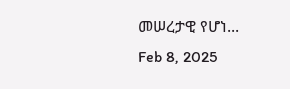መሠረታዊ የሆነ...
Feb 8, 2025